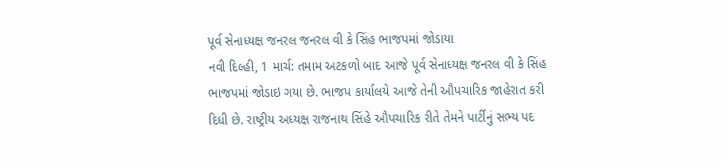પૂર્વ સેનાધ્યક્ષ જનરલ જનરલ વી કે સિંહ ભાજપમાં જોડાયા
નવી દિલ્હી, 1 માર્ચ: તમામ અટકળો બાદ આજે પૂર્વ સેનાધ્યક્ષ જનરલ વી કે સિંહ ભાજપમાં જોડાઇ ગયા છે. ભાજપ કાર્યાલયે આજે તેની ઔપચારિક જાહેરાત કરી દિધી છે. રાષ્ટ્રીય અધ્યક્ષ રાજનાથ સિંહે ઔપચારિક રીતે તેમને પાર્ટીનું સભ્ય પદ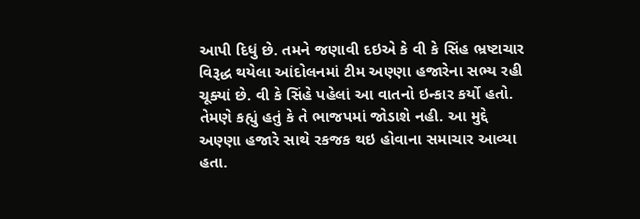આપી દિધું છે. તમને જણાવી દઇએ કે વી કે સિંહ ભ્રષ્ટાચાર વિરૂદ્ધ થયેલા આંદોલનમાં ટીમ અણ્ણા હજારેના સભ્ય રહી ચૂક્યાં છે. વી કે સિંહે પહેલાં આ વાતનો ઇન્કાર કર્યો હતો. તેમણે કહ્યું હતું કે તે ભાજપમાં જોડાશે નહી. આ મુદ્દે અણ્ણા હજારે સાથે રકજક થઇ હોવાના સમાચાર આવ્યા હતા.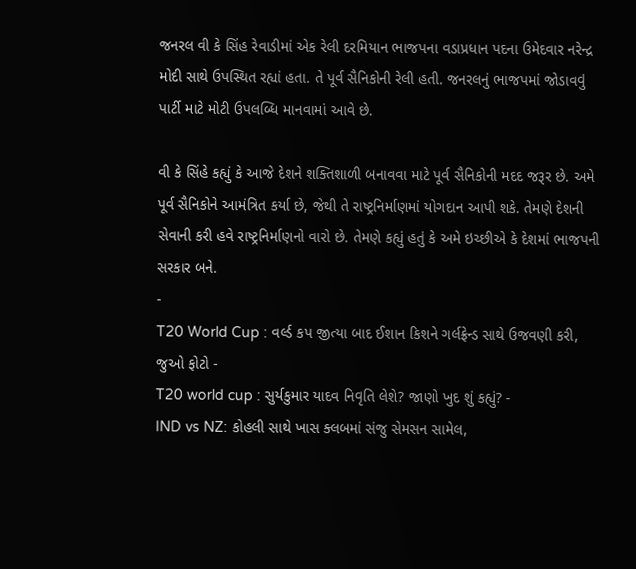જનરલ વી કે સિંહ રેવાડીમાં એક રેલી દરમિયાન ભાજપના વડાપ્રધાન પદના ઉમેદવાર નરેન્દ્ર મોદી સાથે ઉપસ્થિત રહ્યાં હતા. તે પૂર્વ સૈનિકોની રેલી હતી. જનરલનું ભાજપમાં જોડાવવું પાર્ટી માટે મોટી ઉપલબ્ધિ માનવામાં આવે છે.

વી કે સિંહે કહ્યું કે આજે દેશને શક્તિશાળી બનાવવા માટે પૂર્વ સૈનિકોની મદદ જરૂર છે. અમે પૂર્વ સૈનિકોને આમંત્રિત કર્યા છે, જેથી તે રાષ્ટ્રનિર્માણમાં યોગદાન આપી શકે. તેમણે દેશની સેવાની કરી હવે રાષ્ટ્રનિર્માણનો વારો છે. તેમણે કહ્યું હતું કે અમે ઇચ્છીએ કે દેશમાં ભાજપની સરકાર બને.
-
T20 World Cup : વર્લ્ડ કપ જીત્યા બાદ ઈશાન કિશને ગર્લફ્રેન્ડ સાથે ઉજવણી કરી, જુઓ ફોટો -
T20 world cup : સુર્યકુમાર યાદવ નિવૃતિ લેશે? જાણો ખુદ શું કહ્યું? -
IND vs NZ: કોહલી સાથે ખાસ ક્લબમાં સંજુ સેમસન સામેલ,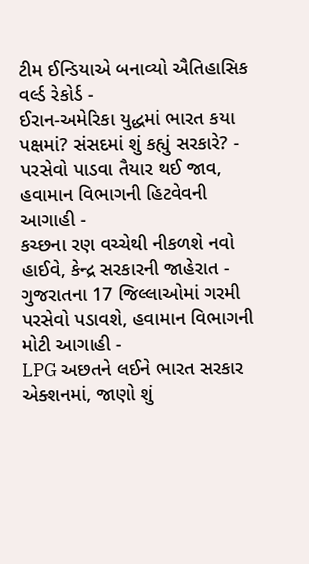ટીમ ઈન્ડિયાએ બનાવ્યો ઐતિહાસિક વર્લ્ડ રેકોર્ડ -
ઈરાન-અમેરિકા યુદ્ધમાં ભારત કયા પક્ષમાં? સંસદમાં શું કહ્યું સરકારે? -
પરસેવો પાડવા તૈયાર થઈ જાવ, હવામાન વિભાગની હિટવેવની આગાહી -
કચ્છના રણ વચ્ચેથી નીકળશે નવો હાઈવે, કેન્દ્ર સરકારની જાહેરાત -
ગુજરાતના 17 જિલ્લાઓમાં ગરમી પરસેવો પડાવશે, હવામાન વિભાગની મોટી આગાહી -
LPG અછતને લઈને ભારત સરકાર એક્શનમાં, જાણો શું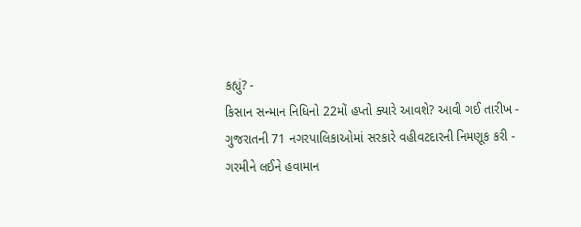કહ્યું? -
કિસાન સન્માન નિધિનો 22મોં હપ્તો ક્યારે આવશે? આવી ગઈ તારીખ -
ગુજરાતની 71 નગરપાલિકાઓમાં સરકારે વહીવટદારની નિમણૂક કરી -
ગરમીને લઈને હવામાન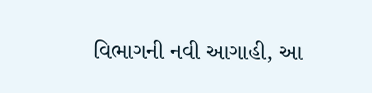વિભાગની નવી આગાહી, આ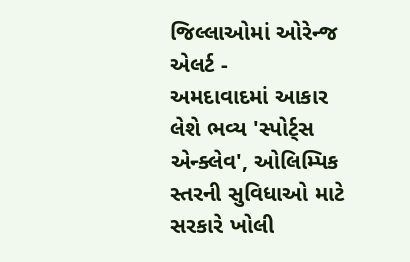જિલ્લાઓમાં ઓરેન્જ એલર્ટ -
અમદાવાદમાં આકાર લેશે ભવ્ય 'સ્પોર્ટ્સ એન્ક્લેવ', ઓલિમ્પિક સ્તરની સુવિધાઓ માટે સરકારે ખોલી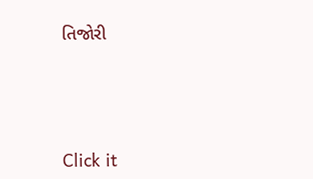તિજોરી




Click it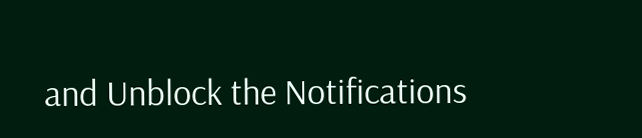and Unblock the Notifications